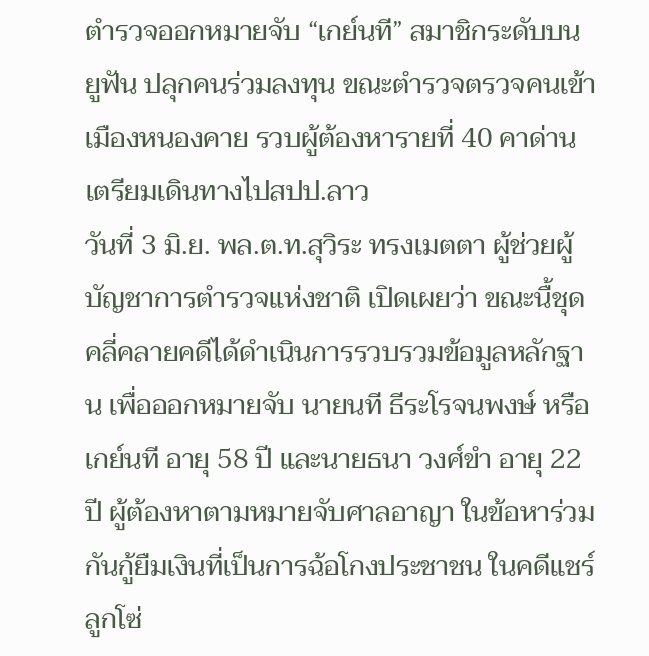ตำรวจออกหมายจับ “เกย์นที” สมาชิกระดับบน ยูฟัน ปลุกคนร่วมลงทุน ขณะตำรวจตรวจคนเข้าเมืองหนองคาย รวบผู้ต้องหารายที่ 40 คาด่าน เตรียมเดินทางไปสปป.ลาว
วันที่ 3 มิ.ย. พล.ต.ท.สุวิระ ทรงเมตตา ผู้ช่วยผู้บัญชาการตำรวจแห่งชาติ เปิดเผยว่า ขณะนื้ชุดคลี่คลายคดีได้ดำเนินการรวบรวมข้อมูลหลักฐาน เพื่อออกหมายจับ นายนที ธีระโรจนพงษ์ หรือเกย์นที อายุ 58 ปี และนายธนา วงศ์ขำ อายุ 22 ปี ผู้ต้องหาตามหมายจับศาลอาญา ในข้อหาร่วมกันกู้ยืมเงินที่เป็นการฉ้อโกงประชาชน ในคดีแชร์ลูกโซ่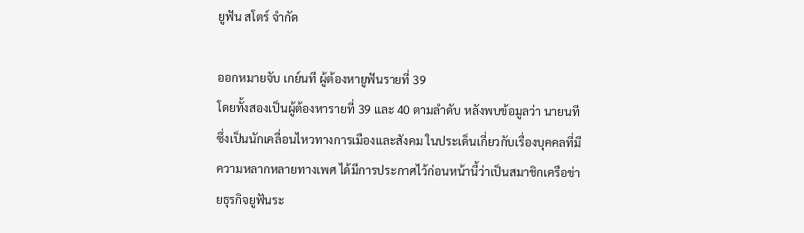ยูฟัน สโตร์ จำกัด

ออกหมายจับ เกย์นที ผู้ต้องหายูฟันรายที่ 39
โดยทั้งสองเป็นผู้ต้องหารายที่ 39 และ 40 ตามลำดับ หลังพบข้อมูลว่า นายนที ซึ่งเป็นนักเคลื่อนไหวทางการเมืองและสังคม ในประเด็นเกี่ยวกับเรื่องบุคคลที่มีความหลากหลายทางเพศ ได้มีการประกาศไว้ก่อนหน้านี้ว่าเป็นสมาชิกเครือข่ายธุรกิจยูฟันระ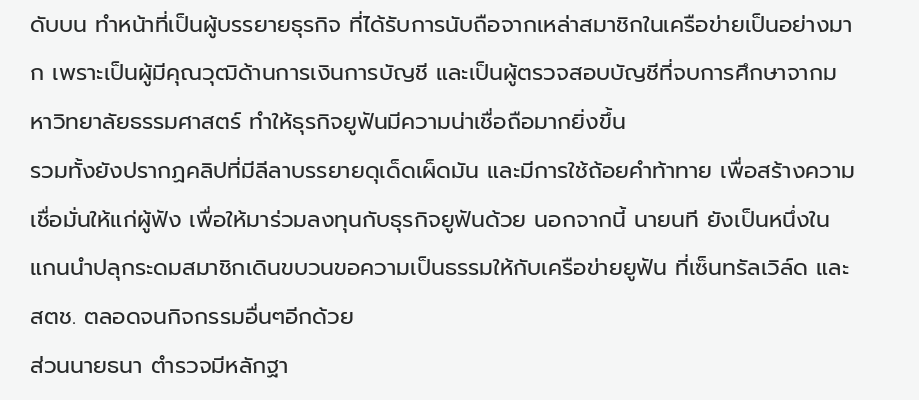ดับบน ทำหน้าที่เป็นผู้บรรยายธุรกิจ ที่ได้รับการนับถือจากเหล่าสมาชิกในเครือข่ายเป็นอย่างมาก เพราะเป็นผู้มีคุณวุฒิด้านการเงินการบัญชี และเป็นผู้ตรวจสอบบัญชีที่จบการศึกษาจากมหาวิทยาลัยธรรมศาสตร์ ทำให้ธุรกิจยูฟันมีความน่าเชื่อถือมากยิ่งขึ้น
รวมทั้งยังปรากฏคลิปที่มีลีลาบรรยายดุเด็ดเผ็ดมัน และมีการใช้ถ้อยคำท้าทาย เพื่อสร้างความเชื่อมั่นให้แก่ผู้ฟัง เพื่อให้มาร่วมลงทุนกับธุรกิจยูฟันด้วย นอกจากนี้ นายนที ยังเป็นหนึ่งในแกนนำปลุกระดมสมาชิกเดินขบวนขอความเป็นธรรมให้กับเครือข่ายยูฟัน ที่เซ็นทรัลเวิล์ด และ สตช. ตลอดจนกิจกรรมอื่นๆอีกด้วย
ส่วนนายธนา ตำรวจมีหลักฐา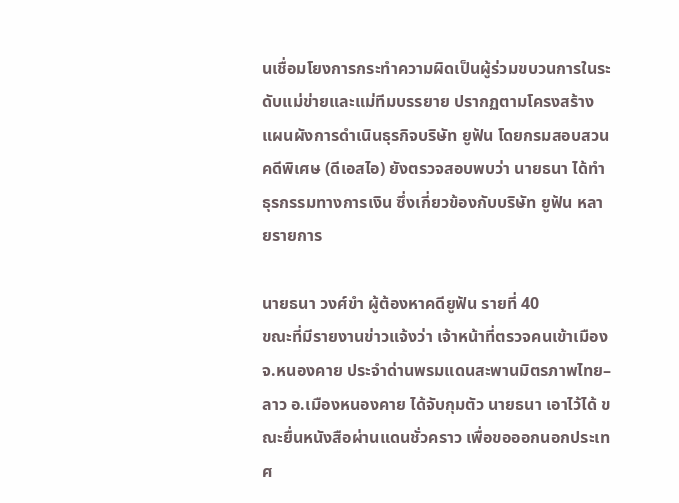นเชื่อมโยงการกระทำความผิดเป็นผู้ร่วมขบวนการในระดับแม่ข่ายและแม่ทีมบรรยาย ปรากฏตามโครงสร้างแผนผังการดำเนินธุรกิจบริษัท ยูฟัน โดยกรมสอบสวนคดีพิเศษ (ดีเอสไอ) ยังตรวจสอบพบว่า นายธนา ได้ทำธุรกรรมทางการเงิน ซึ่งเกี่ยวข้องกับบริษัท ยูฟัน หลายรายการ

นายธนา วงศ์ขำ ผู้ต้องหาคดียูฟัน รายที่ 40
ขณะที่มีรายงานข่าวแจ้งว่า เจ้าหน้าที่ตรวจคนเข้าเมือง จ.หนองคาย ประจำด่านพรมแดนสะพานมิตรภาพไทย–ลาว อ.เมืองหนองคาย ได้จับกุมตัว นายธนา เอาไว้ได้ ขณะยื่นหนังสือผ่านแดนชั่วคราว เพื่อขอออกนอกประเทศ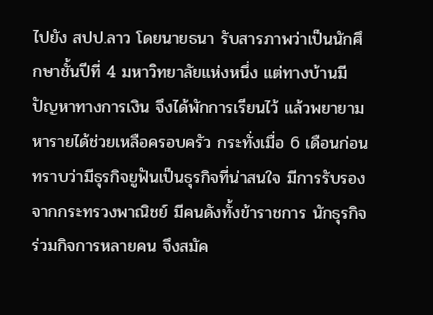ไปยัง สปป.ลาว โดยนายธนา รับสารภาพว่าเป็นนักศึกษาชั้นปีที่ 4 มหาวิทยาลัยแห่งหนึ่ง แต่ทางบ้านมีปัญหาทางการเงิน จึงได้พักการเรียนไว้ แล้วพยายามหารายได้ช่วยเหลือครอบครัว กระทั่งเมื่อ 6 เดือนก่อน ทราบว่ามีธุรกิจยูฟันเป็นธุรกิจที่น่าสนใจ มีการรับรองจากกระทรวงพาณิชย์ มีคนดังทั้งข้าราชการ นักธุรกิจร่วมกิจการหลายคน จึงสมัค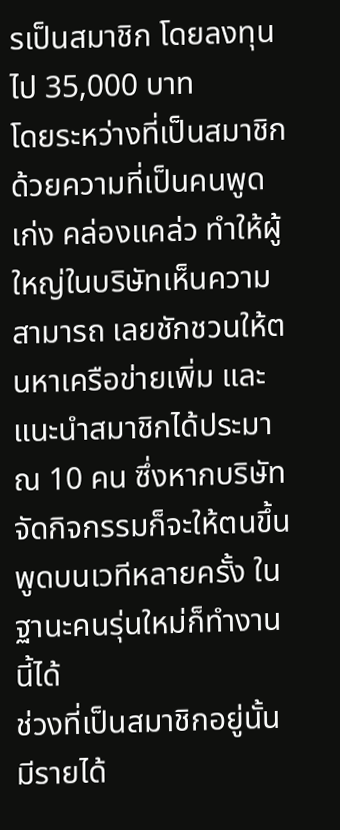รเป็นสมาชิก โดยลงทุนไป 35,000 บาท
โดยระหว่างที่เป็นสมาชิกด้วยความที่เป็นคนพูดเก่ง คล่องแคล่ว ทำให้ผู้ใหญ่ในบริษัทเห็นความสามารถ เลยชักชวนให้ตนหาเครือข่ายเพิ่ม และแนะนำสมาชิกได้ประมาณ 10 คน ซึ่งหากบริษัทจัดกิจกรรมก็จะให้ตนขึ้นพูดบนเวทีหลายครั้ง ในฐานะคนรุ่นใหม่ก็ทำงานนี้ได้
ช่วงที่เป็นสมาชิกอยู่นั้นมีรายได้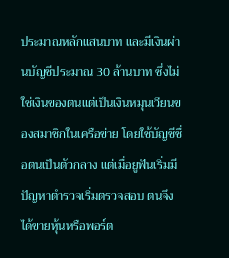ประมาณหลักแสนบาท และมีเงินผ่านบัญชีประมาณ 30 ล้านบาท ซึ่งไม่ใช่เงินของตนแต่เป็นเงินหมุนเวียนของสมาชิกในเครือข่าย โดยใช้บัญชีชื่อตนเป็นตัวกลาง แต่เมื่อยูฟันเริ่มมีปัญหาตำรวจเริ่มตรวจสอบ ตนจึงได้ขายหุ้นหรือพอร์ต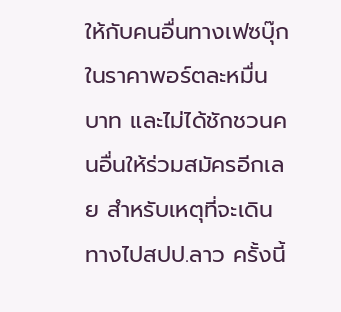ให้กับคนอื่นทางเฟซบุ๊ก ในราคาพอร์ตละหมื่นบาท และไม่ได้ชักชวนคนอื่นให้ร่วมสมัครอีกเลย สำหรับเหตุที่จะเดินทางไปสปป.ลาว ครั้งนี้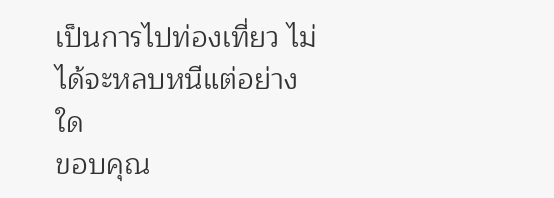เป็นการไปท่องเที่ยว ไม่ได้จะหลบหนีแต่อย่างใด
ขอบคุณ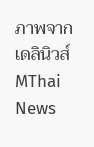ภาพจาก เดลินิวส์
MThai News